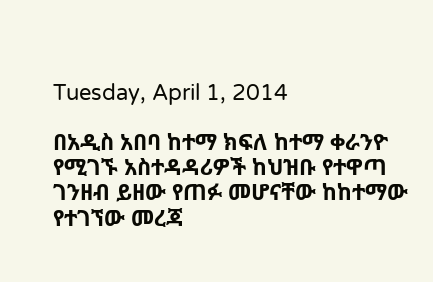Tuesday, April 1, 2014

በአዲስ አበባ ከተማ ክፍለ ከተማ ቀራንዮ የሚገኙ አስተዳዳሪዎች ከህዝቡ የተዋጣ ገንዘብ ይዘው የጠፉ መሆናቸው ከከተማው የተገኘው መረጃ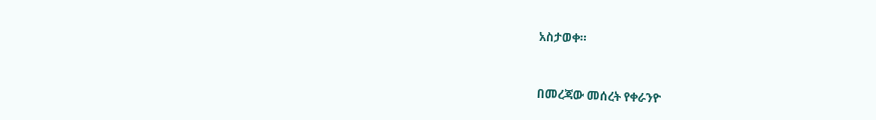አስታወቀ።



በመረጃው መሰረት የቀራንዮ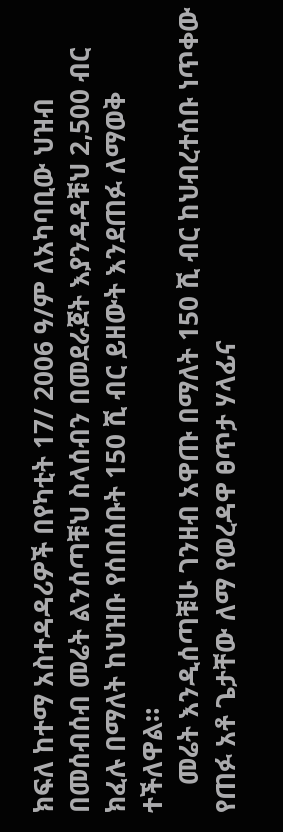ክፍለ ከተማ አስተዳዳሪዎች በየካቲት 17/ 2006 ዓ/ም ለአካባቢው ህዝብ በመሰብሰብ መሬት ልንሰጣቹህ ስላሰብን በመደራጀት እያንዳዳቹህ 2,500 ብር ክፈሉ በማለት ከህዝቡ የሰበሰቡት 150 ሺ ብር ይዘውት እንደጠፉ ለማወቅ ተችለዋል።
    መሬት እንዲሰጣቹሁ ገንዘብ አዋጡ በማለት 150 ሺ ብር ከህብረተሰቡ ነጥቀው የጠፉ አቶ ጌታቸው ለማ የወረዳዋ ፀጥታ ሃላፊና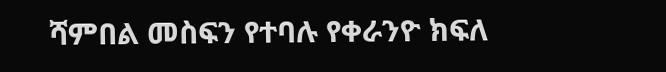ሻምበል መስፍን የተባሉ የቀራንዮ ክፍለ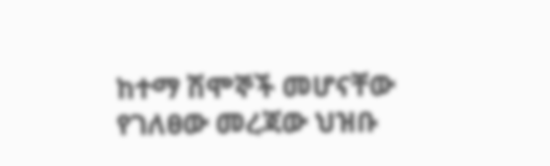ከተማ ሽሞኞች መሆናቸው የገለፀው መረጃው ህዝቡ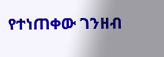የተነጠቀው ገንዘብ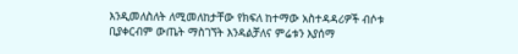እንዲመለስለት ለሚመለከታቸው የክፍለ ከተማው አስተዳዳሪዎች ብሶቱ ቢያቀርብም ውጤት ማስገኘት እንዳልቻለና ምሬቱን እያሰማ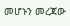መሆኑን መረጃው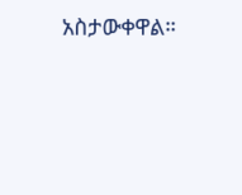አስታውቀዋል።